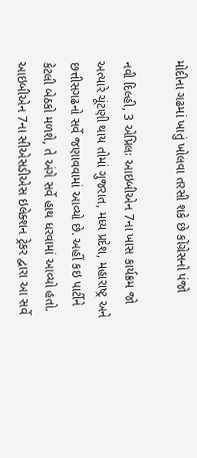મોદીના ગઢમાં ખાતું ખોલવા તરસી શકે છે કોંગ્રેસનો પંજો

નવી દિલ્હી, 3 એપ્રિલઃ આઇબીએન 7ના ખાસ કાર્યક્રમ જો અત્યારે ચૂંટણી થાય તોમાં ગુજરાત, મધ્ય પ્રદેશ, મહારાષ્ટ્ર અને છત્તીસગઢનો સર્વે જણાવવામાં આવ્યો છે. અહીં કઇ પાર્ટીને કેટલી બેઠકો મળશે, તે અંગે સર્વે હાથ ધરવામાં આવ્યો હતો. આઇબીએન 7ના સીએસડીએસ ઇલેક્શન ટ્રેકર દ્વારા આ સર્વે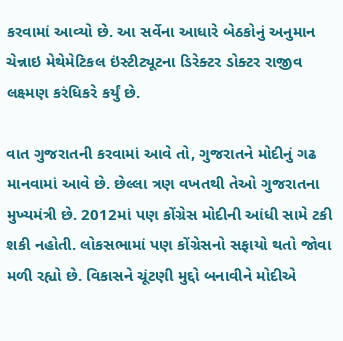કરવામાં આવ્યો છે. આ સર્વેના આધારે બેઠકોનું અનુમાન ચેન્નાઇ મેથેમેટિકલ ઇંસ્ટીટ્યૂટના ડિરેક્ટર ડોક્ટર રાજીવ લક્ષ્મણ કરંધિકરે કર્યું છે.

વાત ગુજરાતની કરવામાં આવે તો, ગુજરાતને મોદીનું ગઢ માનવામાં આવે છે. છેલ્લા ત્રણ વખતથી તેઓ ગુજરાતના મુખ્યમંત્રી છે. 2012માં પણ કોંગ્રેસ મોદીની આંધી સામે ટકી શકી નહોતી. લોકસભામાં પણ કોંગ્રેસનો સફાયો થતો જોવા મળી રહ્યો છે. વિકાસને ચૂંટણી મુદ્દો બનાવીને મોદીએ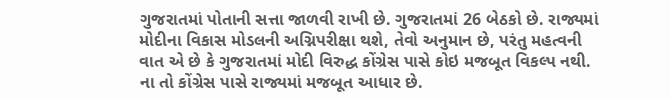ગુજરાતમાં પોતાની સત્તા જાળવી રાખી છે. ગુજરાતમાં 26 બેઠકો છે. રાજ્યમાં મોદીના વિકાસ મોડલની અગ્નિપરીક્ષા થશે, તેવો અનુમાન છે, પરંતુ મહત્વની વાત એ છે કે ગુજરાતમાં મોદી વિરુદ્ધ કોંગ્રેસ પાસે કોઇ મજબૂત વિકલ્પ નથી. ના તો કોંગ્રેસ પાસે રાજ્યમાં મજબૂત આધાર છે.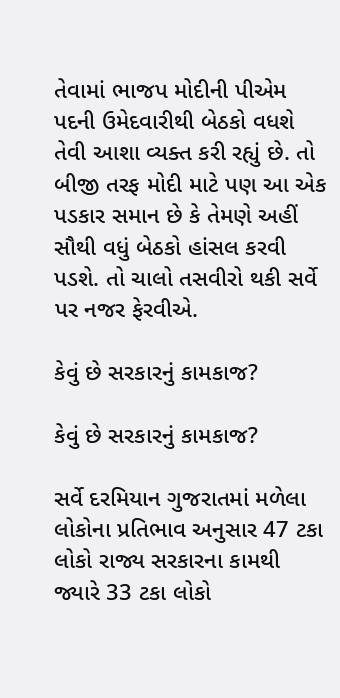તેવામાં ભાજપ મોદીની પીએમ પદની ઉમેદવારીથી બેઠકો વધશે તેવી આશા વ્યક્ત કરી રહ્યું છે. તો બીજી તરફ મોદી માટે પણ આ એક પડકાર સમાન છે કે તેમણે અહીં સૌથી વધું બેઠકો હાંસલ કરવી પડશે. તો ચાલો તસવીરો થકી સર્વે પર નજર ફેરવીએ.

કેવું છે સરકારનું કામકાજ?

કેવું છે સરકારનું કામકાજ?

સર્વે દરમિયાન ગુજરાતમાં મળેલા લોકોના પ્રતિભાવ અનુસાર 47 ટકા લોકો રાજ્ય સરકારના કામથી જ્યારે 33 ટકા લોકો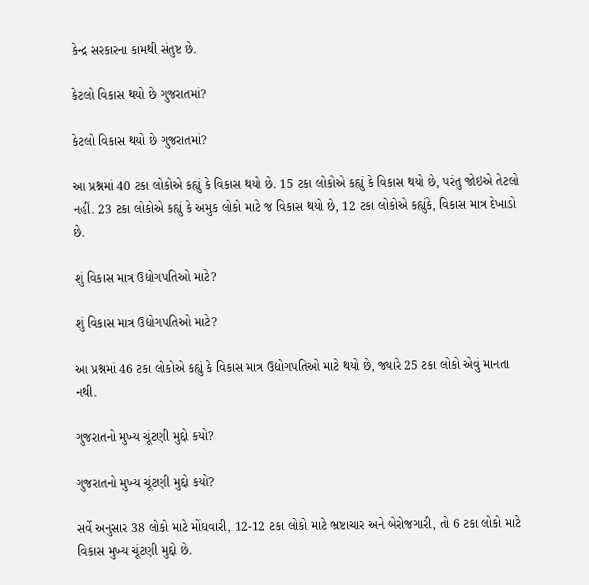કેન્દ્ર સરકારના કામથી સંતુષ્ટ છે.

કેટલો વિકાસ થયો છે ગુજરાતમાં?

કેટલો વિકાસ થયો છે ગુજરાતમાં?

આ પ્રશ્નમાં 40 ટકા લોકોએ કહ્યું કે વિકાસ થયો છે. 15 ટકા લોકોએ કહ્યું કે વિકાસ થયો છે, પરંતુ જોઇએ તેટલો નહીં. 23 ટકા લોકોએ કહ્યું કે અમુક લોકો માટે જ વિકાસ થયો છે, 12 ટકા લોકોએ કહ્યુંકે, વિકાસ માત્ર દેખાડો છે.

શું વિકાસ માત્ર ઉદ્યોગપતિઓ માટે?

શું વિકાસ માત્ર ઉદ્યોગપતિઓ માટે?

આ પ્રશ્નમાં 46 ટકા લોકોએ કહ્યું કે વિકાસ માત્ર ઉદ્યોગપતિઓ માટે થયો છે, જ્યારે 25 ટકા લોકો એવું માનતા નથી.

ગુજરાતનો મુખ્ય ચૂંટણી મુદ્દો કયો?

ગુજરાતનો મુખ્ય ચૂંટણી મુદ્દો કયો?

સર્વે અનુસાર 38 લોકો માટે મોંઘવારી, 12-12 ટકા લોકો માટે ભ્રષ્ટાચાર અને બેરોજગારી, તો 6 ટકા લોકો માટે વિકાસ મુખ્ય ચૂંટણી મુદ્દો છે.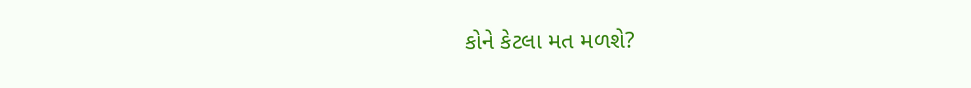કોને કેટલા મત મળશે?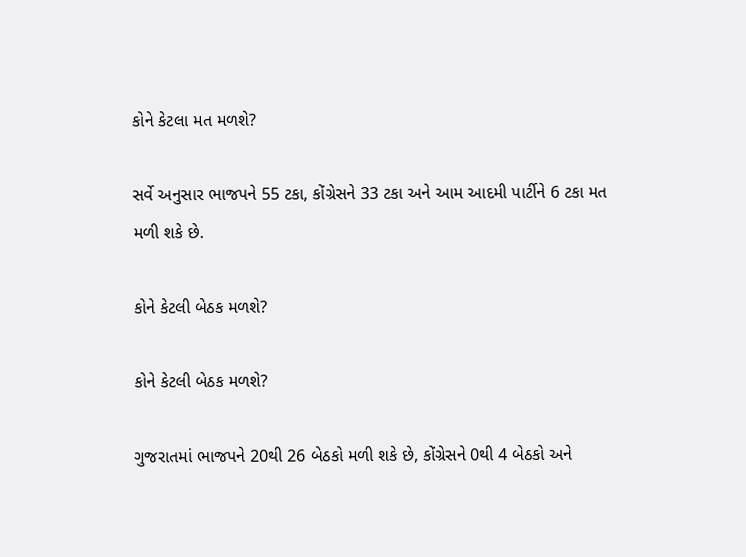કોને કેટલા મત મળશે?

સર્વે અનુસાર ભાજપને 55 ટકા, કોંગ્રેસને 33 ટકા અને આમ આદમી પાર્ટીને 6 ટકા મત મળી શકે છે.

કોને કેટલી બેઠક મળશે?

કોને કેટલી બેઠક મળશે?

ગુજરાતમાં ભાજપને 20થી 26 બેઠકો મળી શકે છે, કોંગ્રેસને 0થી 4 બેઠકો અને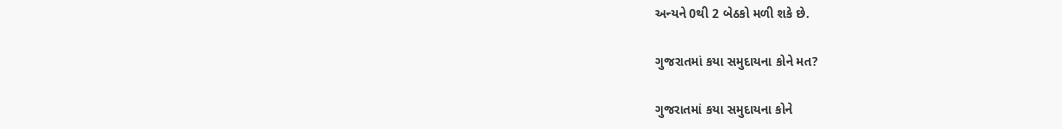અન્યને 0થી 2 બેઠકો મળી શકે છે.

ગુજરાતમાં કયા સમુદાયના કોને મત?

ગુજરાતમાં કયા સમુદાયના કોને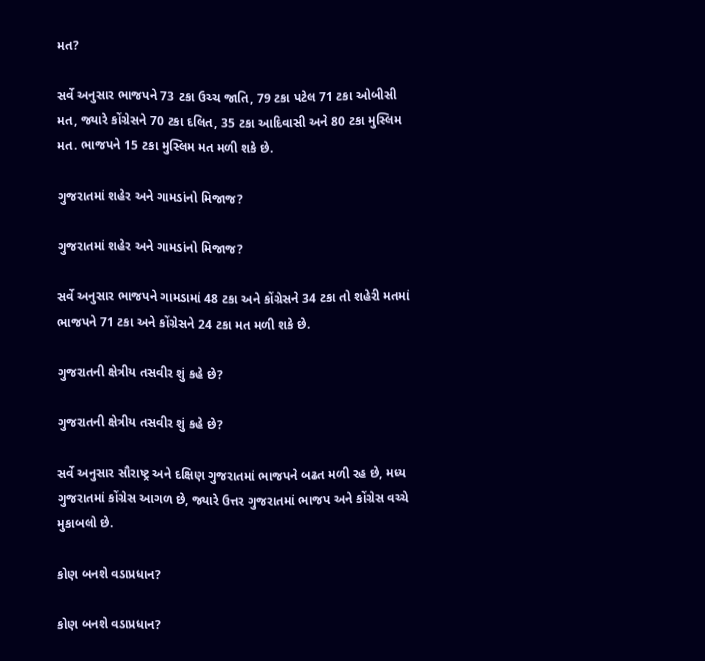મત?

સર્વે અનુસાર ભાજપને 73 ટકા ઉચ્ચ જાતિ, 79 ટકા પટેલ 71 ટકા ઓબીસી મત, જ્યારે કોંગ્રેસને 70 ટકા દલિત, 35 ટકા આદિવાસી અને 80 ટકા મુસ્લિમ મત. ભાજપને 15 ટકા મુસ્લિમ મત મળી શકે છે.

ગુજરાતમાં શહેર અને ગામડાંનો મિજાજ?

ગુજરાતમાં શહેર અને ગામડાંનો મિજાજ?

સર્વે અનુસાર ભાજપને ગામડામાં 48 ટકા અને કોંગ્રેસને 34 ટકા તો શહેરી મતમાં ભાજપને 71 ટકા અને કોંગ્રેસને 24 ટકા મત મળી શકે છે.

ગુજરાતની ક્ષેત્રીય તસવીર શું કહે છે?

ગુજરાતની ક્ષેત્રીય તસવીર શું કહે છે?

સર્વે અનુસાર સૌરાષ્ટ્ર અને દક્ષિણ ગુજરાતમાં ભાજપને બઢત મળી રહ છે, મધ્ય ગુજરાતમાં કોંગ્રેસ આગળ છે, જ્યારે ઉત્તર ગુજરાતમાં ભાજપ અને કોંગ્રેસ વચ્ચે મુકાબલો છે.

કોણ બનશે વડાપ્રધાન?

કોણ બનશે વડાપ્રધાન?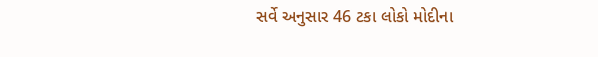સર્વે અનુસાર 46 ટકા લોકો મોદીના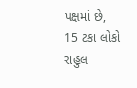પક્ષમાં છે, 15 ટકા લોકો રાહુલ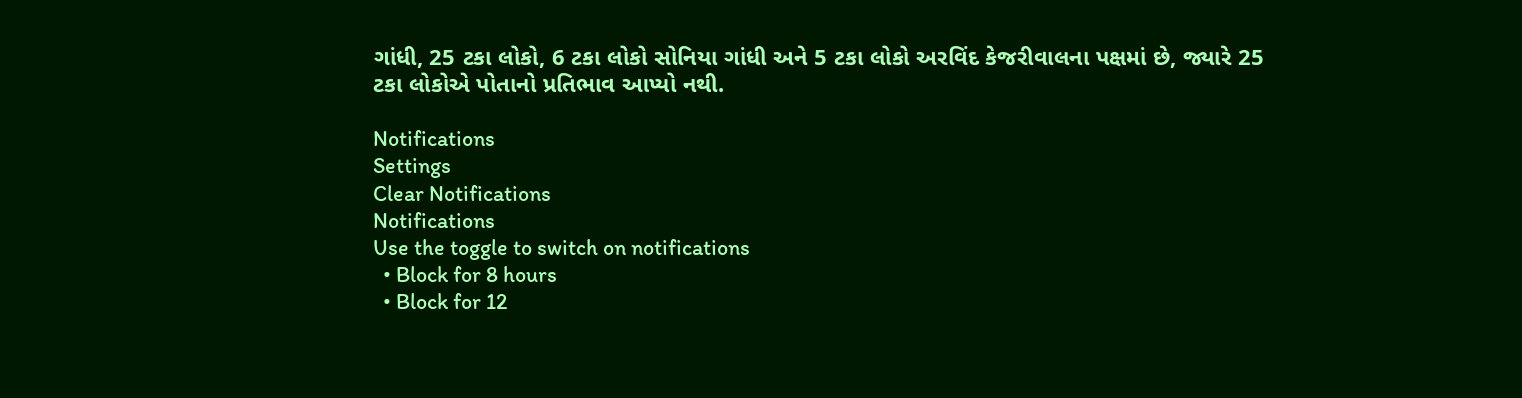ગાંધી, 25 ટકા લોકો, 6 ટકા લોકો સોનિયા ગાંધી અને 5 ટકા લોકો અરવિંદ કેજરીવાલના પક્ષમાં છે, જ્યારે 25 ટકા લોકોએ પોતાનો પ્રતિભાવ આપ્યો નથી.

Notifications
Settings
Clear Notifications
Notifications
Use the toggle to switch on notifications
  • Block for 8 hours
  • Block for 12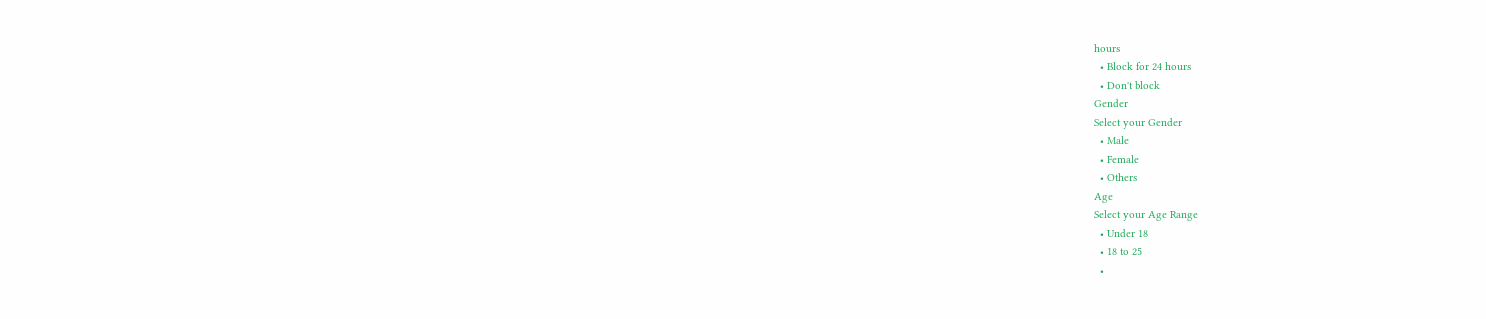hours
  • Block for 24 hours
  • Don't block
Gender
Select your Gender
  • Male
  • Female
  • Others
Age
Select your Age Range
  • Under 18
  • 18 to 25
  •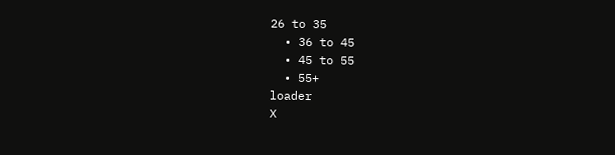26 to 35
  • 36 to 45
  • 45 to 55
  • 55+
loader
X